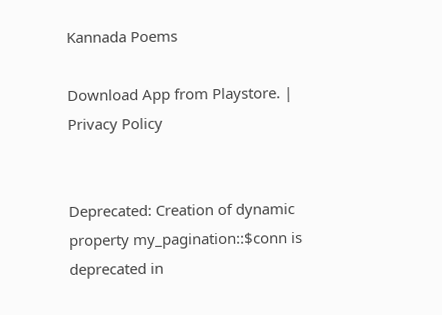Kannada Poems

Download App from Playstore. | Privacy Policy


Deprecated: Creation of dynamic property my_pagination::$conn is deprecated in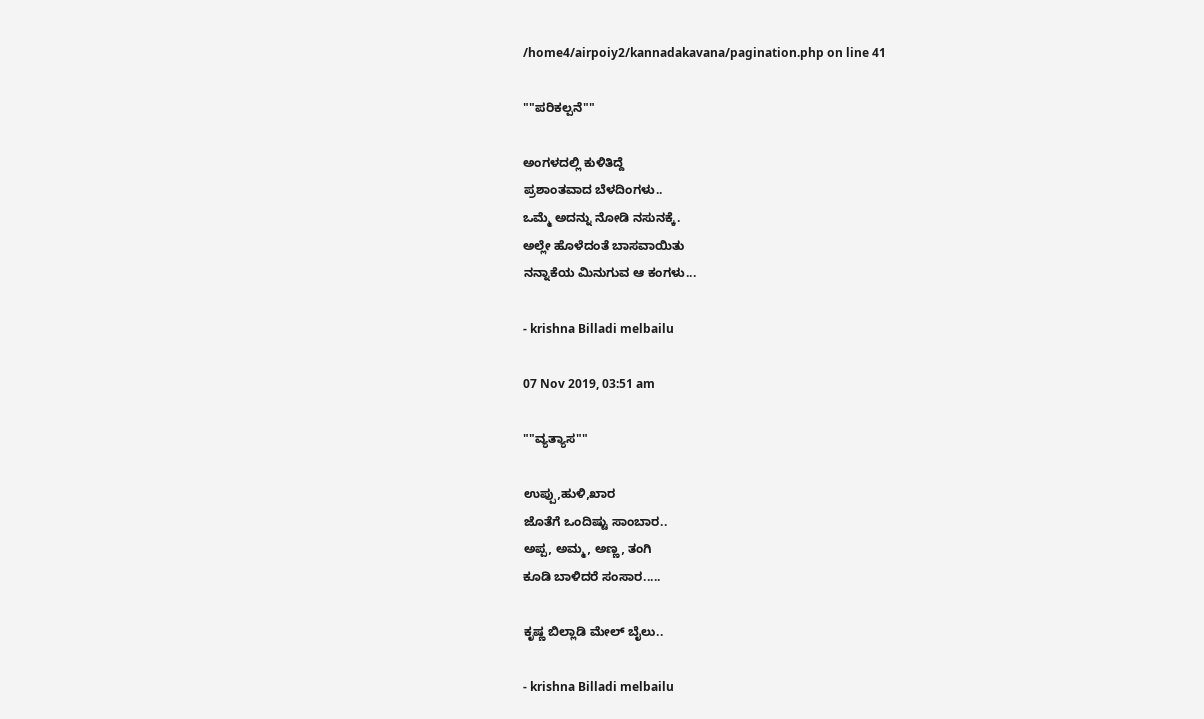/home4/airpoiy2/kannadakavana/pagination.php on line 41

""ಪರಿಕಲ್ಪನೆ""

ಅಂಗಳದಲ್ಲಿ ಕುಳಿತಿದ್ದೆ
ಪ್ರಶಾಂತವಾದ ಬೆಳದಿಂಗಳು..
ಒಮ್ಮೆ ಅದನ್ನು ನೋಡಿ ನಸುನಕ್ಕೆ.
ಅಲ್ಲೇ ಹೊಳೆದಂತೆ ಬಾಸವಾಯಿತು
ನನ್ನಾಕೆಯ ಮಿನುಗುವ ಆ ಕಂಗಳು...

- krishna Billadi melbailu

07 Nov 2019, 03:51 am

""ವ್ಯತ್ಯಾಸ""

ಉಪ್ಪು,ಹುಳಿ,ಖಾರ
ಜೊತೆಗೆ ಒಂದಿಷ್ಟು ಸಾಂಬಾರ..
ಅಪ್ಪ, ಅಮ್ಮ, ಅಣ್ಣ, ತಂಗಿ
ಕೂಡಿ ಬಾಳಿದರೆ ಸಂಸಾರ.....

ಕೃಷ್ಣ ಬಿಲ್ಲಾಡಿ ಮೇಲ್ ಬೈಲು..

- krishna Billadi melbailu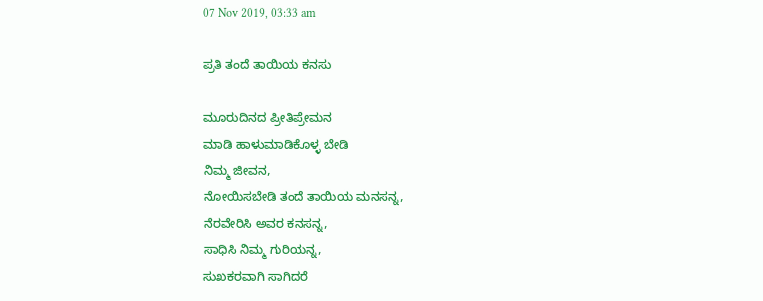07 Nov 2019, 03:33 am

ಪ್ರತಿ ತಂದೆ ತಾಯಿಯ ಕನಸು

ಮೂರುದಿನದ ಪ್ರೀತಿಪ್ರೇಮನ
ಮಾಡಿ ಹಾಳುಮಾಡಿಕೊಳ್ಳ ಬೇಡಿ
ನಿಮ್ಮ ಜೀವನ,
ನೋಯಿಸಬೇಡಿ ತಂದೆ ತಾಯಿಯ ಮನಸನ್ನ,
ನೆರವೇರಿಸಿ ಅವರ ಕನಸನ್ನ,
ಸಾಧಿಸಿ ನಿಮ್ಮ ಗುರಿಯನ್ನ,
ಸುಖಕರವಾಗಿ ಸಾಗಿದರೆ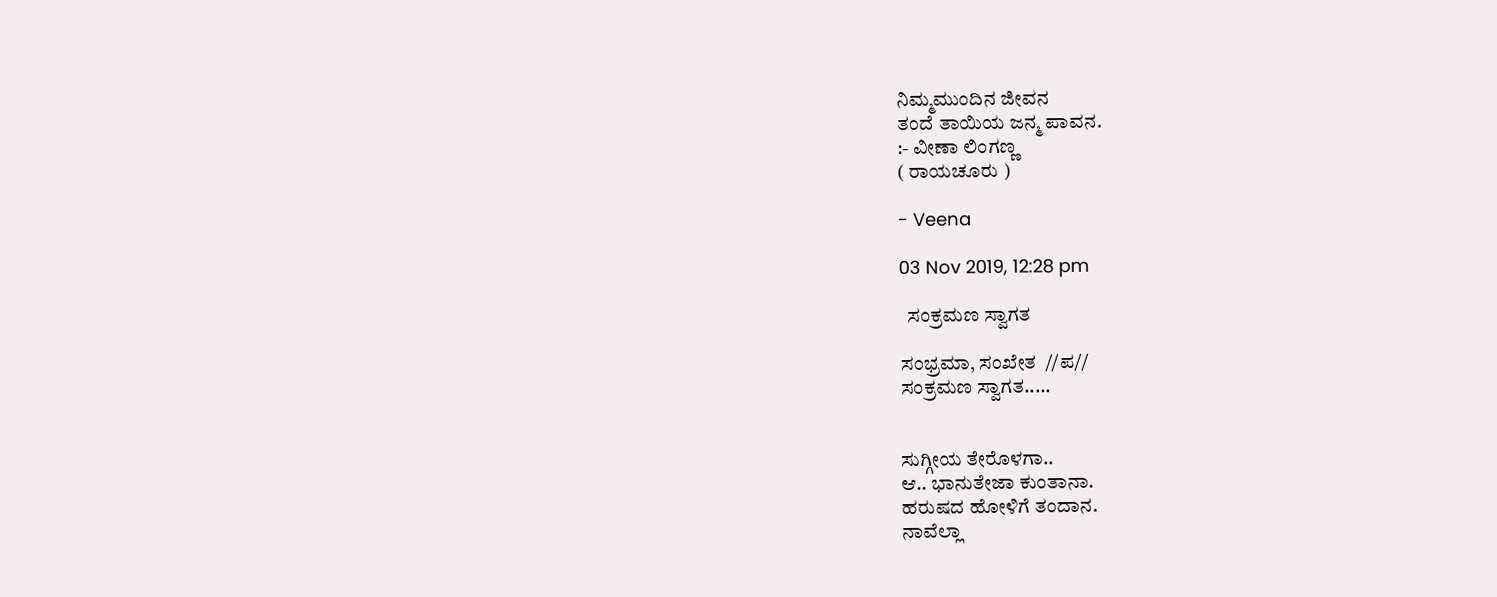ನಿಮ್ಮಮುಂದಿನ ಜೀವನ
ತಂದೆ ತಾಯಿಯ ಜನ್ಮ ಪಾವನ.
:- ವೀಣಾ ಲಿಂಗಣ್ಣ
( ರಾಯಚೂರು )

- Veena

03 Nov 2019, 12:28 pm

  ಸಂಕ್ರಮಣ ಸ್ವಾಗತ

ಸಂಭ್ರಮಾ, ಸಂಖೇತ  //ಪ//
ಸಂಕ್ರಮಣ ಸ್ವಾಗತ.....


ಸುಗ್ಗೀಯ ತೇರೊಳಗಾ..
ಆ.. ಭಾನುತೇಜಾ ಕುಂತಾನಾ.
ಹರುಷದ ಹೋಳಿಗೆ ತಂದಾನ.
ನಾವೆಲ್ಲಾ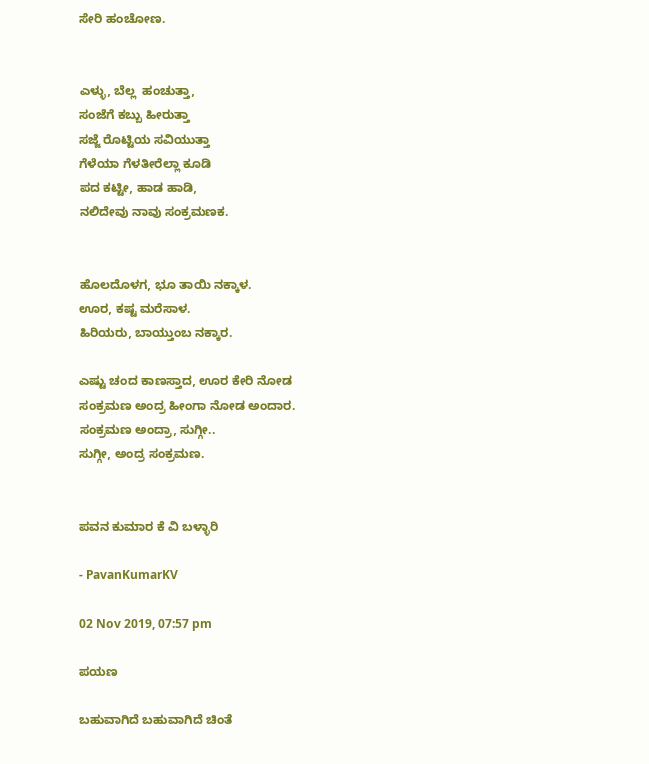ಸೇರಿ ಹಂಚೋಣ.


ಎಳ್ಳು, ಬೆಲ್ಲ  ಹಂಚುತ್ತಾ,
ಸಂಜೆಗೆ ಕಬ್ಬು ಹೀರುತ್ತಾ
ಸಜ್ಜೆ ರೊಟ್ಟಿಯ ಸವಿಯುತ್ತಾ
ಗೆಳೆಯಾ ಗೆಳತೀರೆಲ್ಲಾ ಕೂಡಿ
ಪದ ಕಟ್ಟೀ, ಹಾಡ ಹಾಡಿ,
ನಲಿದೇವು ನಾವು ಸಂಕ್ರಮಣಕ.


ಹೊಲದೊಳಗ, ಭೂ ತಾಯಿ ನಕ್ಕಾಳ.
ಊರ, ಕಷ್ಟ ಮರೆಸಾಳ.
ಹಿರಿಯರು, ಬಾಯ್ತುಂಬ ನಕ್ಕಾರ.

ಎಷ್ಟು ಚಂದ ಕಾಣಸ್ತಾದ, ಊರ ಕೇರಿ ನೋಡ
ಸಂಕ್ರಮಣ ಅಂದ್ರ ಹೀಂಗಾ ನೋಡ ಅಂದಾರ.
ಸಂಕ್ರಮಣ ಅಂದ್ರಾ, ಸುಗ್ಗೀ..
ಸುಗ್ಗೀ, ಅಂದ್ರ ಸಂಕ್ರಮಣ.


ಪವನ ಕುಮಾರ ಕೆ ವಿ ಬಳ್ಳಾರಿ

- PavanKumarKV

02 Nov 2019, 07:57 pm

ಪಯಣ

ಬಹುವಾಗಿದೆ ಬಹುವಾಗಿದೆ ಚಿಂತೆ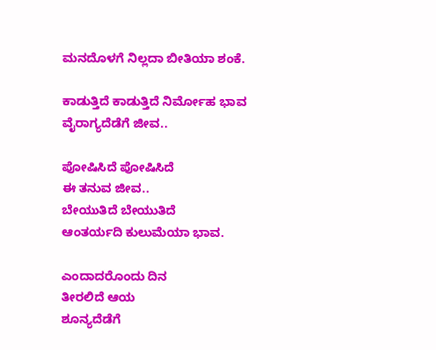ಮನದೊಳಗೆ ನಿಲ್ಲದಾ ಬೀತಿಯಾ ಶಂಕೆ.

ಕಾಡುತ್ತಿದೆ ಕಾಡುತ್ತಿದೆ ನಿರ್ಮೋಹ ಭಾವ
ವೈರಾಗ್ಯದೆಡೆಗೆ ಜೀವ..

ಪೋಷಿಸಿದೆ ಪೋಷಿಸಿದೆ
ಈ ತನುವ ಜೀವ..
ಬೇಯುತಿದೆ ಬೇಯುತಿದೆ
ಆಂತರ್ಯದಿ ಕುಲುಮೆಯಾ ಭಾವ.

ಎಂದಾದರೊಂದು ದಿನ
ತೀರಲಿದೆ ಆಯ
ಶೂನ್ಯದೆಡೆಗೆ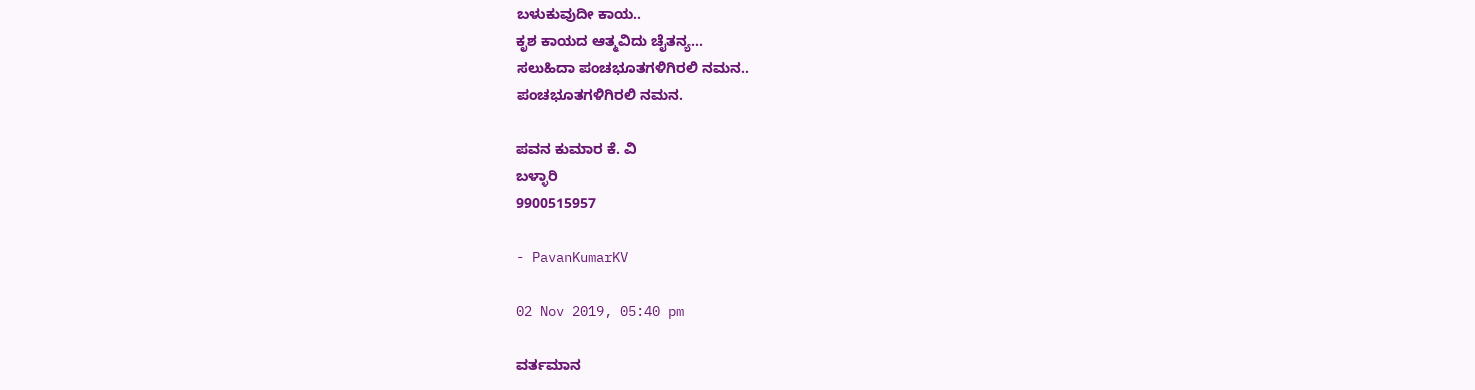ಬಳುಕುವುದೀ ಕಾಯ..
ಕೃಶ ಕಾಯದ ಆತ್ಮವಿದು ಚೈತನ್ಯ...
ಸಲುಹಿದಾ ಪಂಚಭೂತಗಳಿಗಿರಲಿ ನಮನ..
ಪಂಚಭೂತಗಳಿಗಿರಲಿ ನಮನ.

ಪವನ ಕುಮಾರ ಕೆ. ವಿ
ಬಳ್ಳಾರಿ
9900515957

- PavanKumarKV

02 Nov 2019, 05:40 pm

ವರ್ತಮಾನ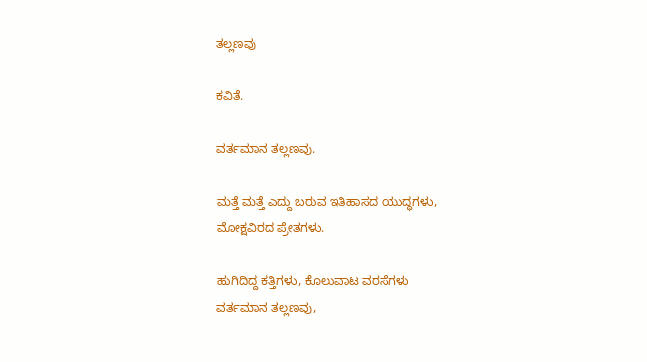ತಲ್ಲಣವು

ಕವಿತೆ.

ವರ್ತಮಾನ ತಲ್ಲಣವು.

ಮತ್ತೆ ಮತ್ತೆ ಎದ್ದು ಬರುವ ಇತಿಹಾಸದ ಯುದ್ಧಗಳು,
ಮೋಕ್ಷವಿರದ ಪ್ರೇತಗಳು.

ಹುಗಿದಿದ್ದ ಕತ್ತಿಗಳು, ಕೊಲುವಾಟ ವರಸೆಗಳು
ವರ್ತಮಾನ ತಲ್ಲಣವು,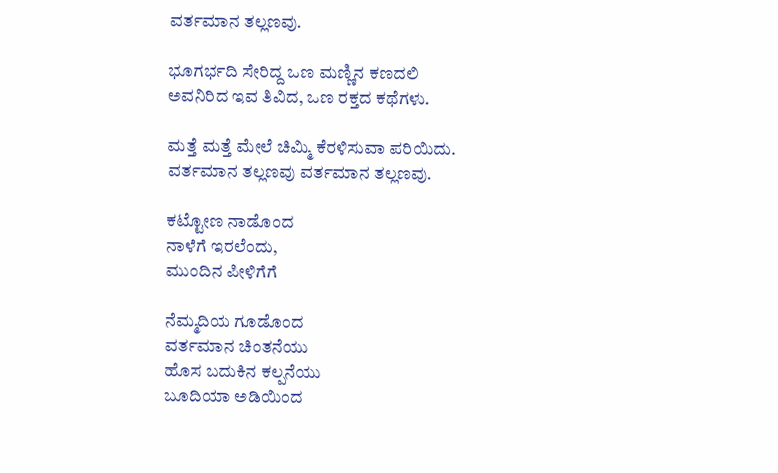ವರ್ತಮಾನ ತಲ್ಲಣವು.

ಭೂಗರ್ಭದಿ ಸೇರಿದ್ದ ಒಣ ಮಣ್ಣಿನ ಕಣದಲಿ
ಅವನಿರಿದ ಇವ ತಿವಿದ, ಒಣ ರಕ್ತದ ಕಥೆಗಳು.

ಮತ್ತೆ ಮತ್ತೆ ಮೇಲೆ ಚಿಮ್ಮಿ ಕೆರಳಿಸುವಾ ಪರಿಯಿದು.
ವರ್ತಮಾನ ತಲ್ಲಣವು ವರ್ತಮಾನ ತಲ್ಲಣವು.

ಕಟ್ಟೋಣ ನಾಡೊಂದ
ನಾಳೆಗೆ ಇರಲೆಂದು,
ಮುಂದಿನ ಪೀಳಿಗೆಗೆ

ನೆಮ್ಮದಿಯ ಗೂಡೊಂದ
ವರ್ತಮಾನ ಚಿಂತನೆಯು
ಹೊಸ ಬದುಕಿನ ಕಲ್ಪನೆಯು
ಬೂದಿಯಾ ಅಡಿಯಿಂದ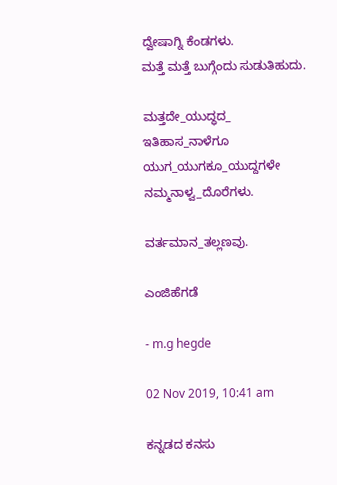ದ್ವೇಷಾಗ್ನಿ ಕೆಂಡಗಳು.
ಮತ್ತೆ ಮತ್ತೆ ಬುಗ್ಗೆಂದು ಸುಡುತಿಹುದು.

ಮತ್ತದೇ_ಯುದ್ಧದ_
ಇತಿಹಾಸ_ನಾಳೆಗೂ
ಯುಗ_ಯುಗಕೂ_ಯುದ್ದಗಳೇ
ನಮ್ಮನಾಳ್ವ_ದೊರೆಗಳು.

ವರ್ತಮಾನ_ತಲ್ಲಣವು.

ಎಂಜಿಹೆಗಡೆ

- m.g hegde

02 Nov 2019, 10:41 am

ಕನ್ನಡದ ಕನಸು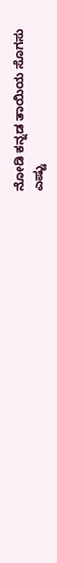ನೋಡಿ ಕನ್ನಡ ತಾಯಿಯ ಸೊಗಸು
ಎಷ್ಟು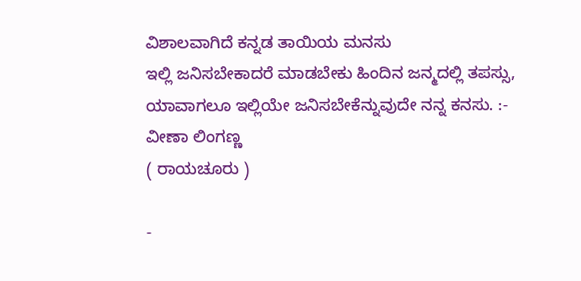ವಿಶಾಲವಾಗಿದೆ ಕನ್ನಡ ತಾಯಿಯ ಮನಸು
ಇಲ್ಲಿ ಜನಿಸಬೇಕಾದರೆ ಮಾಡಬೇಕು ಹಿಂದಿನ ಜನ್ಮದಲ್ಲಿ ತಪಸ್ಸು,
ಯಾವಾಗಲೂ ಇಲ್ಲಿಯೇ ಜನಿಸಬೇಕೆನ್ನುವುದೇ ನನ್ನ ಕನಸು. :- ವೀಣಾ ಲಿಂಗಣ್ಣ
( ರಾಯಚೂರು )

-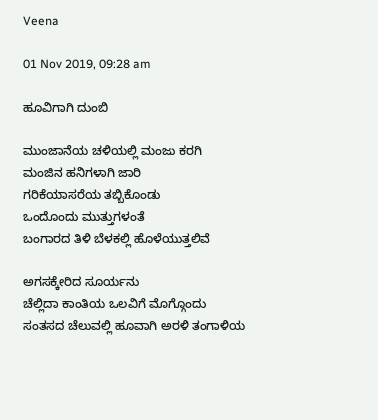Veena

01 Nov 2019, 09:28 am

ಹೂವಿಗಾಗಿ ದುಂಬಿ

ಮುಂಜಾನೆಯ ಚಳಿಯಲ್ಲಿ ಮಂಜು ಕರಗಿ
ಮಂಜಿನ ಹನಿಗಳಾಗಿ ಜಾರಿ
ಗರಿಕೆಯಾಸರೆಯ ತಬ್ಬಿಕೊಂಡು
ಒಂದೊಂದು ಮುತ್ತುಗಳಂತೆ
ಬಂಗಾರದ ತಿಳಿ ಬೆಳಕಲ್ಲಿ ಹೊಳೆಯುತ್ತಲಿವೆ

ಅಗಸಕ್ಕೇರಿದ ಸೂರ್ಯನು
ಚೆಲ್ಲಿದಾ ಕಾಂತಿಯ ಒಲವಿಗೆ ಮೊಗ್ಗೊಂದು
ಸಂತಸದ ಚೆಲುವಲ್ಲಿ ಹೂವಾಗಿ ಅರಳಿ ತಂಗಾಳಿಯ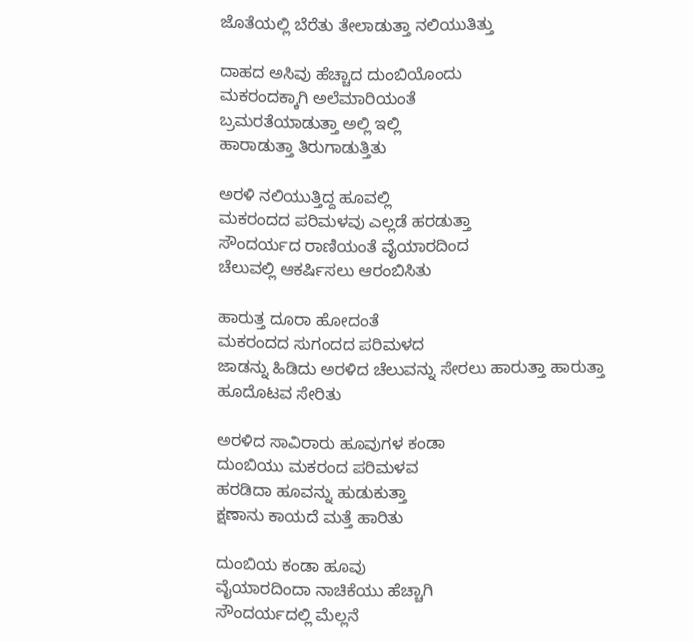ಜೊತೆಯಲ್ಲಿ ಬೆರೆತು ತೇಲಾಡುತ್ತಾ ನಲಿಯುತಿತ್ತು

ದಾಹದ ಅಸಿವು ಹೆಚ್ಚಾದ ದುಂಬಿಯೊಂದು
ಮಕರಂದಕ್ಕಾಗಿ ಅಲೆಮಾರಿಯಂತೆ
ಬ್ರಮರತೆಯಾಡುತ್ತಾ ಅಲ್ಲಿ ಇಲ್ಲಿ
ಹಾರಾಡುತ್ತಾ ತಿರುಗಾಡುತ್ತಿತು

ಅರಳಿ ನಲಿಯುತ್ತಿದ್ದ ಹೂವಲ್ಲಿ
ಮಕರಂದದ ಪರಿಮಳವು ಎಲ್ಲಡೆ ಹರಡುತ್ತಾ
ಸೌಂದರ್ಯದ ರಾಣಿಯಂತೆ ವೈಯಾರದಿಂದ
ಚೆಲುವಲ್ಲಿ ಆಕರ್ಷಿಸಲು ಆರಂಬಿಸಿತು

ಹಾರುತ್ತ ದೂರಾ ಹೋದಂತೆ
ಮಕರಂದದ ಸುಗಂದದ ಪರಿಮಳದ
ಜಾಡನ್ನು ಹಿಡಿದು ಅರಳಿದ ಚೆಲುವನ್ನು ಸೇರಲು ಹಾರುತ್ತಾ ಹಾರುತ್ತಾ
ಹೂದೊಟವ ಸೇರಿತು

ಅರಳಿದ ಸಾವಿರಾರು ಹೂವುಗಳ ಕಂಡಾ
ದುಂಬಿಯು ಮಕರಂದ ಪರಿಮಳವ
ಹರಡಿದಾ ಹೂವನ್ನು ಹುಡುಕುತ್ತಾ
ಕ್ಷಣಾನು ಕಾಯದೆ ಮತ್ತೆ ಹಾರಿತು

ದುಂಬಿಯ ಕಂಡಾ ಹೂವು
ವೈಯಾರದಿಂದಾ ನಾಚಿಕೆಯು ಹೆಚ್ಚಾಗಿ
ಸೌಂದರ್ಯದಲ್ಲಿ ಮೆಲ್ಲನೆ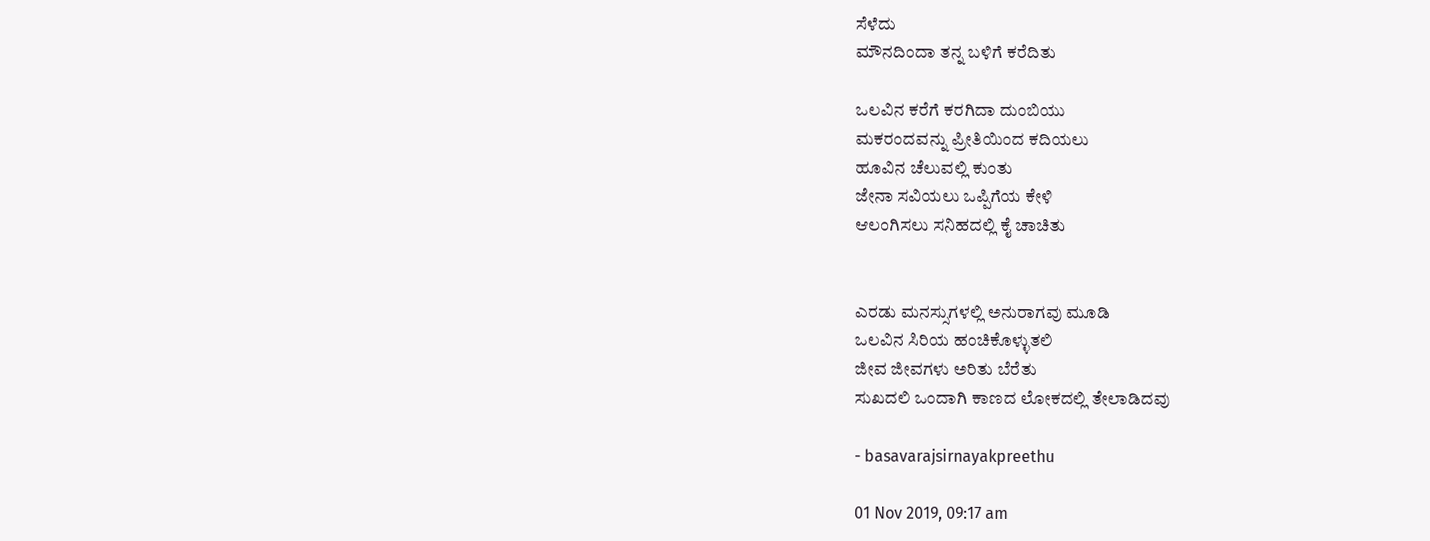ಸೆಳೆದು
ಮೌನದಿಂದಾ ತನ್ನ ಬಳಿಗೆ ಕರೆದಿತು

ಒಲವಿನ ಕರೆಗೆ ಕರಗಿದಾ ದುಂಬಿಯು
ಮಕರಂದವನ್ನು ಪ್ರೀತಿಯಿಂದ ಕದಿಯಲು
ಹೂವಿನ ಚೆಲುವಲ್ಲಿ‌ ಕುಂತು
ಜೇನಾ ಸವಿಯಲು ಒಪ್ಪಿಗೆಯ ಕೇಳಿ
ಆಲಂಗಿಸಲು ಸನಿಹದಲ್ಲಿ ಕೈ ಚಾಚಿತು


ಎರಡು ಮನಸ್ಸುಗಳಲ್ಲಿ ಅನುರಾಗವು ಮೂಡಿ
ಒಲವಿನ ಸಿರಿಯ ಹಂಚಿಕೊಳ್ಳುತಲಿ
ಜೀವ ಜೀವಗಳು ಅರಿತು ಬೆರೆತು
ಸುಖದಲಿ ಒಂದಾಗಿ ಕಾಣದ ಲೋಕದಲ್ಲಿ ತೇಲಾಡಿದವು

- basavarajsirnayakpreethu

01 Nov 2019, 09:17 am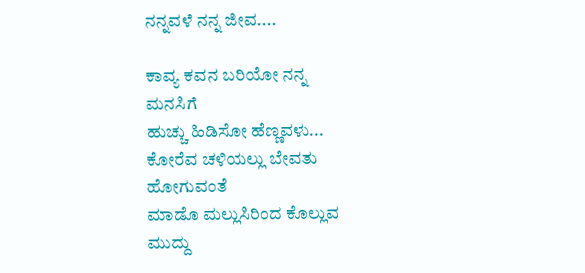ನನ್ನವಳೆ ನನ್ನ ಜೀವ....

ಕಾವ್ಯ ಕವನ ಬರಿಯೋ ನನ್ನ
ಮನಸಿಗೆ
ಹುಚ್ಚು ಹಿಡಿಸೋ ಹೆಣ್ಣವಳು...
ಕೋರೆವ ಚಳಿಯಲ್ಲು ಬೇವತು
ಹೋಗುವಂತೆ
ಮಾಡೊ ಮಲ್ಲುಸಿರಿಂದ ಕೊಲ್ಲುವ
ಮುದ್ದು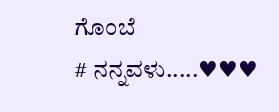ಗೊಂಬೆ
# ನನ್ನವಳು.....♥♥♥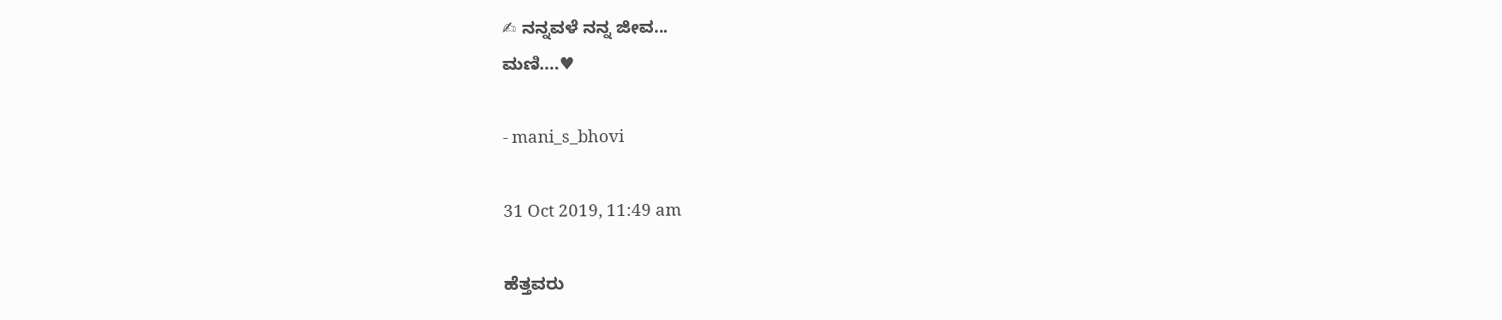✍ ನನ್ನವಳೆ ನನ್ನ ಜೀವ...
ಮಣಿ....♥

- mani_s_bhovi

31 Oct 2019, 11:49 am

ಹೆತ್ತವರು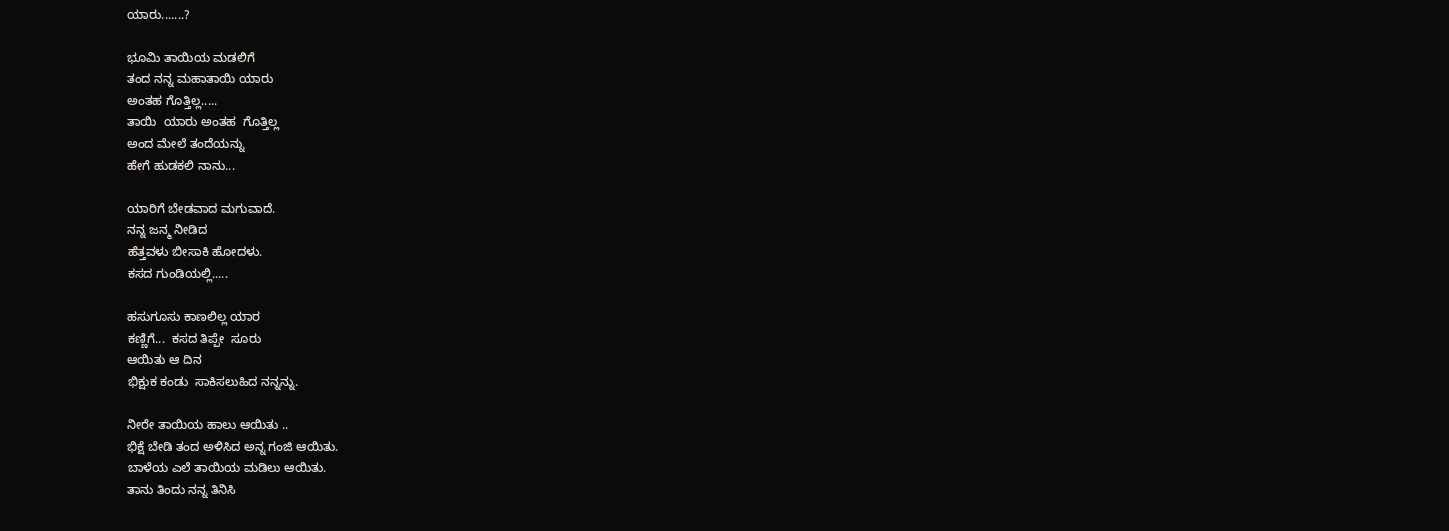ಯಾರು.......?

ಭೂಮಿ ತಾಯಿಯ ಮಡಲಿಗೆ
ತಂದ ನನ್ನ ಮಹಾತಾಯಿ ಯಾರು
ಅಂತಹ ಗೊತ್ತಿಲ್ಲ.....
ತಾಯಿ  ಯಾರು ಅಂತಹ  ಗೊತ್ತಿಲ್ಲ
ಅಂದ ಮೇಲೆ ತಂದೆಯನ್ನು
ಹೇಗೆ ಹುಡಕಲಿ ನಾನು...

ಯಾರಿಗೆ ಬೇಡವಾದ ಮಗುವಾದೆ.
ನನ್ನ ಜನ್ಮ ನೀಡಿದ
ಹೆತ್ತವಳು ಬೀಸಾಕಿ ಹೋದಳು.
ಕಸದ ಗುಂಡಿಯಲ್ಲಿ.....

ಹಸುಗೂಸು ಕಾಣಲಿಲ್ಲ ಯಾರ
ಕಣ್ಣಿಗೆ...  ಕಸದ ತಿಪ್ಪೇ  ಸೂರು
ಆಯಿತು ಆ ದಿನ
ಭಿಕ್ಷುಕ ಕಂಡು  ಸಾಕಿಸಲುಹಿದ ನನ್ನನ್ನು.

ನೀರೇ ತಾಯಿಯ ಹಾಲು ಆಯಿತು ..
ಭಿಕ್ಷೆ ಬೇಡಿ ತಂದ ಅಳಿಸಿದ ಅನ್ನ ಗಂಜಿ ಆಯಿತು.
ಬಾಳೆಯ ಎಲೆ ತಾಯಿಯ ಮಡಿಲು ಆಯಿತು.
ತಾನು ತಿಂದು ನನ್ನ ತಿನಿಸಿ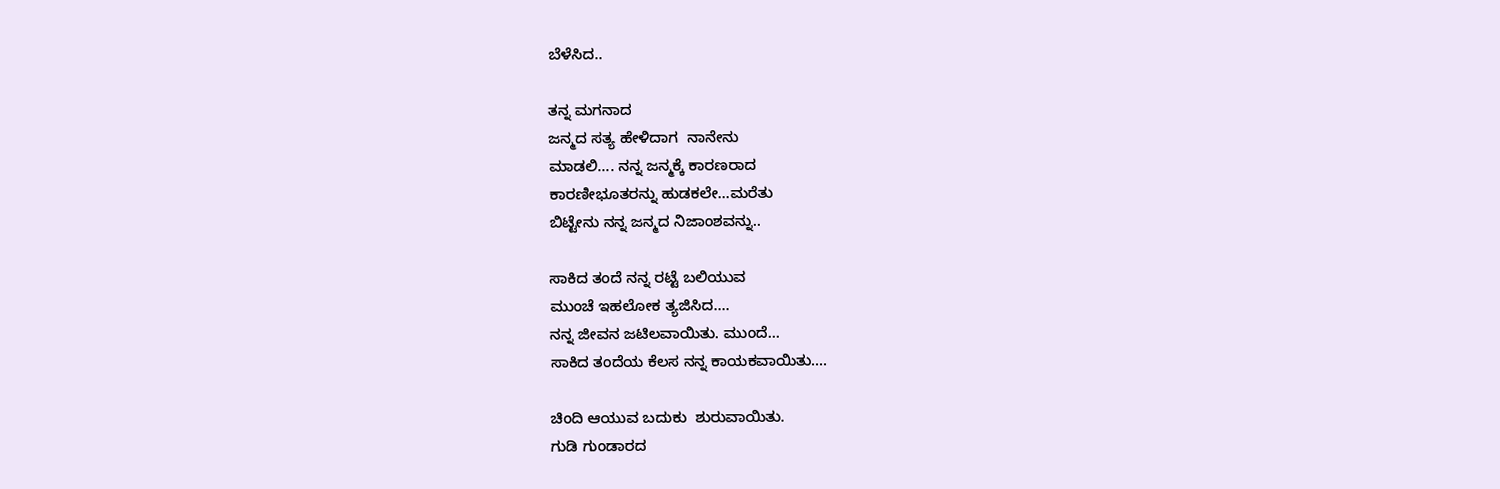ಬೆಳೆಸಿದ..

ತನ್ನ ಮಗನಾದ
ಜನ್ಮದ ಸತ್ಯ ಹೇಳಿದಾಗ  ನಾನೇನು
ಮಾಡಲಿ.... ನನ್ನ ಜನ್ಮಕ್ಕೆ ಕಾರಣರಾದ
ಕಾರಣೀಭೂತರನ್ನು ಹುಡಕಲೇ...ಮರೆತು
ಬಿಟ್ಟೇನು ನನ್ನ ಜನ್ಮದ ನಿಜಾಂಶವನ್ನು..

ಸಾಕಿದ ತಂದೆ ನನ್ನ ರಟ್ಟೆ ಬಲಿಯುವ
ಮುಂಚೆ ಇಹಲೋಕ ತ್ಯಜಿಸಿದ....
ನನ್ನ ಜೀವನ ಜಟಿಲವಾಯಿತು. ಮುಂದೆ...
ಸಾಕಿದ ತಂದೆಯ ಕೆಲಸ ನನ್ನ ಕಾಯಕವಾಯಿತು....

ಚಿಂದಿ ಆಯುವ ಬದುಕು  ಶುರುವಾಯಿತು.
ಗುಡಿ ಗುಂಡಾರದ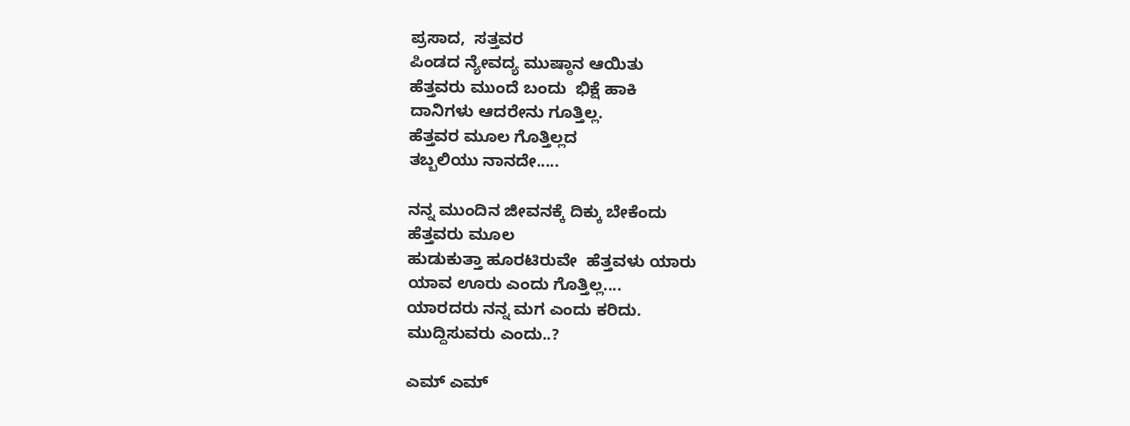ಪ್ರಸಾದ,  ಸತ್ತವರ
ಪಿಂಡದ ನ್ಯೇವದ್ಯ ಮುಷ್ಠಾನ ಆಯಿತು
ಹೆತ್ತವರು ಮುಂದೆ ಬಂದು  ಭಿಕ್ಷೆ ಹಾಕಿ
ದಾನಿಗಳು ಆದರೇನು ಗೂತ್ತಿಲ್ಲ.
ಹೆತ್ತವರ ಮೂಲ ಗೊತ್ತಿಲ್ಲದ
ತಬ್ಬಲಿಯು ನಾನದೇ.....

ನನ್ನ ಮುಂದಿನ ಜೀವನಕ್ಕೆ ದಿಕ್ಕು ಬೇಕೆಂದು
ಹೆತ್ತವರು ಮೂಲ
ಹುಡುಕುತ್ತಾ ಹೂರಟಿರುವೇ  ಹೆತ್ತವಳು ಯಾರು
ಯಾವ ಊರು ಎಂದು ಗೊತ್ತಿಲ್ಲ....
ಯಾರದರು ನನ್ನ ಮಗ ಎಂದು ಕರಿದು.
ಮುದ್ದಿಸುವರು ಎಂದು..?

ಎಮ್ ಎಮ್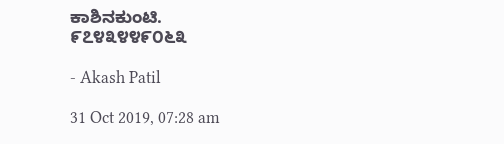ಕಾಶಿನಕುಂಟಿ.
೯೭೪೩೪೪೯೦೬೩

- Akash Patil

31 Oct 2019, 07:28 am